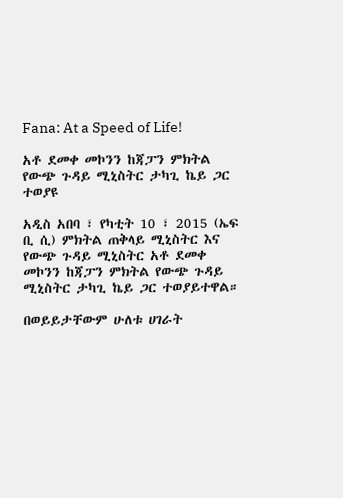Fana: At a Speed of Life!

አቶ ደመቀ መኮንን ከጃፓን ምክትል የውጭ ጉዳይ ሚኒስትር ታካጊ ኬይ ጋር ተወያዩ

አዲስ አበባ ፣ የካቲት 10 ፣ 2015 (ኤፍ ቢ ሲ) ምክትል ጠቅላይ ሚኒስትር እና የውጭ ጉዳይ ሚኒስትር አቶ ደመቀ መኮንን ከጃፓን ምክትል የውጭ ጉዳይ ሚኒስትር ታካጊ ኬይ ጋር ተወያይተዋል።

በወይይታቸውም ሁለቱ ሀገራት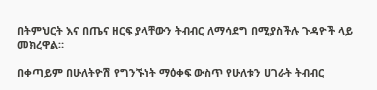በትምህርት እና በጤና ዘርፍ ያላቸውን ትብብር ለማሳደግ በሚያስችሉ ጉዳዮች ላይ መክረዋል።

በቀጣይም በሁለትዮሽ የግንኙነት ማዕቀፍ ውስጥ የሁለቱን ሀገራት ትብብር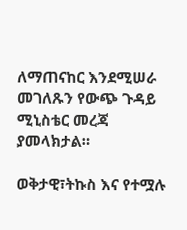ለማጠናከር እንደሚሠራ መገለጹን የውጭ ጉዳይ ሚኒስቴር መረጃ ያመላክታል።

ወቅታዊ፣ትኩስ እና የተሟሉ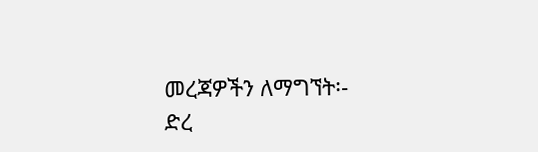መረጃዎችን ለማግኘት፡-
ድረ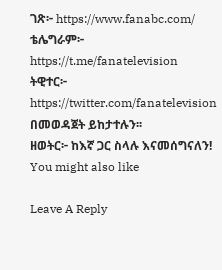ገጽ፦ https://www.fanabc.com/
ቴሌግራም፦ https://t.me/fanatelevision
ትዊተር፦ https://twitter.com/fanatelevision በመወዳጀት ይከታተሉን፡፡
ዘወትር፦ ከእኛ ጋር ስላሉ እናመሰግናለን!
You might also like

Leave A Reply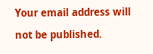Your email address will not be published.